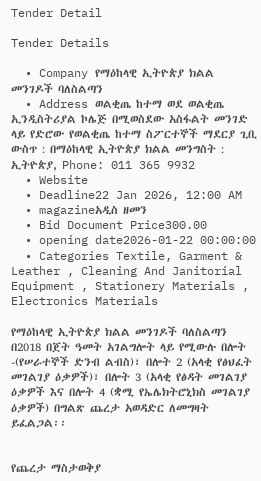Tender Detail

Tender Details

  • Company የማዕከላዊ ኢትዮጵያ ክልል መንገዶች ባለስልጣን
  • Address ወልቂጤ ከተማ ወደ ወልቂጤ ኢንዲስትሪያል ኮሌጅ በሚወስደው አስፋልት መንገድ ላይ የድሮው የወልቂጤ ከተማ ስፖርተኞች ማደርያ ጊቢ ውስጥ : በማዕከላዊ ኢትዮጵያ ክልል መንግስት : ኢትዮጵያ, Phone: 011 365 9932
  • Website
  • Deadline22 Jan 2026, 12:00 AM
  • magazineአዲስ ዘመን
  • Bid Document Price300.00
  • opening date2026-01-22 00:00:00
  • Categories Textile, Garment & Leather , Cleaning And Janitorial Equipment , Stationery Materials , Electronics Materials

የማዕከላዊ ኢትዮጵያ ክልል መንገዶች ባለስልጣን በ2018 በጀት ዓመት አገልግሎት ላይ የሚውሉ በሎት -(የሠራተኞች ድንብ ልብስ)፣ በሎት 2 (አላቂ የፅህፈት መገልገያ ዕቃዎች)፣ በሎት 3 (አላቂ የፅዳት መገልገያ ዕቃዎች እና በሎት 4 (ቋሚ የኤሌክትሮኒክስ መገልገያ ዕቃዎች) በግልጽ ጨረታ አወዳድር ለመግዛት ይፈልጋል፡፡


የጨረታ ማስታወቅያ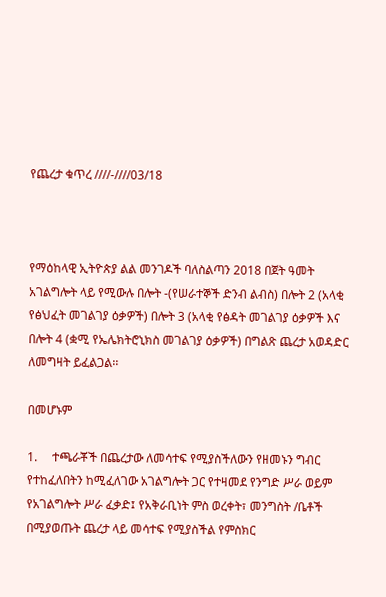የጨረታ ቁጥረ ////-////03/18



የማዕከላዊ ኢትዮጵያ ልል መንገዶች ባለስልጣን 2018 በጀት ዓመት አገልግሎት ላይ የሚውሉ በሎት -(የሠራተኞች ድንብ ልብስ) በሎት 2 (አላቂ የፅህፈት መገልገያ ዕቃዎች) በሎት 3 (አላቂ የፅዳት መገልገያ ዕቃዎች እና በሎት 4 (ቋሚ የኤሌክትሮኒክስ መገልገያ ዕቃዎች) በግልጽ ጨረታ አወዳድር ለመግዛት ይፈልጋል፡፡

በመሆኑም

1.     ተጫራቾች በጨረታው ለመሳተፍ የሚያስችለውን የዘመኑን ግብር የተከፈለበትን ከሚፈለገው አገልግሎት ጋር የተዛመደ የንግድ ሥራ ወይም የአገልግሎት ሥራ ፈቃድ፤ የአቅራቢነት ምስ ወረቀት፣ መንግስት /ቤቶች በሚያወጡት ጨረታ ላይ መሳተፍ የሚያስችል የምስክር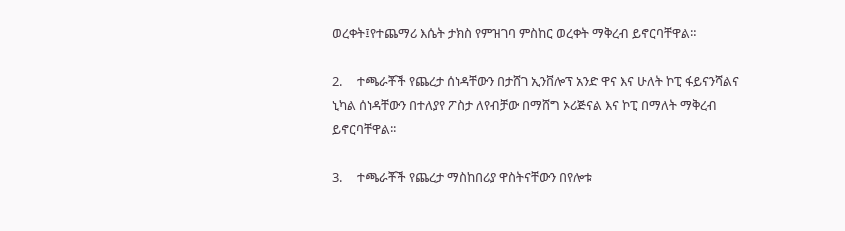ወረቀት፤የተጨማሪ እሴት ታክስ የምዝገባ ምስከር ወረቀት ማቅረብ ይኖርባቸዋል።

2.     ተጫራቾች የጨረታ ሰነዳቸውን በታሸገ ኢንቨሎፕ አንድ ዋና እና ሁለት ኮፒ ፋይናንሻልና ኒካል ሰነዳቸውን በተለያየ ፖስታ ለየብቻው በማሸግ ኦሪጅናል እና ኮፒ በማለት ማቅረብ ይኖርባቸዋል፡፡

3.     ተጫራቾች የጨረታ ማስከበሪያ ዋስትናቸውን በየሎቱ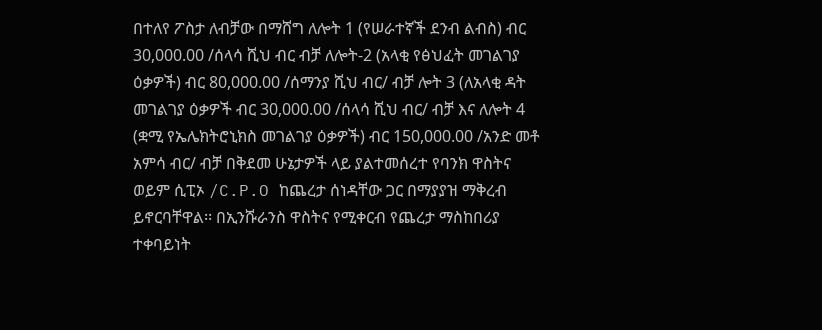በተለየ ፖስታ ለብቻው በማሸግ ለሎት 1 (የሠራተኛች ደንብ ልብስ) ብር 30,000.00 /ሰላሳ ሺህ ብር ብቻ ለሎት-2 (አላቂ የፅህፈት መገልገያ ዕቃዎች) ብር 80,000.00 /ሰማንያ ሺህ ብር/ ብቻ ሎት 3 (ለአላቂ ዳት መገልገያ ዕቃዎች ብር 30,000.00 /ሰላሳ ሺህ ብር/ ብቻ እና ለሎት 4 (ቋሚ የኤሌክትሮኒክስ መገልገያ ዕቃዎች) ብር 150,000.00 /አንድ መቶ አምሳ ብር/ ብቻ በቅደመ ሁኔታዎች ላይ ያልተመሰረተ የባንክ ዋስትና ወይም ሲፒኦ /C.P.O ከጨረታ ሰነዳቸው ጋር በማያያዝ ማቅረብ ይኖርባቸዋል፡፡ በኢንሹራንስ ዋስትና የሚቀርብ የጨረታ ማስከበሪያ ተቀባይነት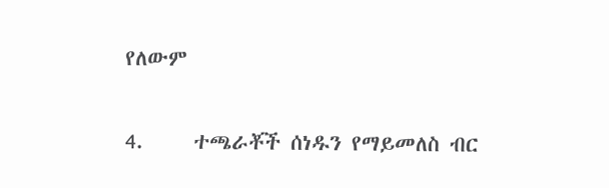የለውም

4.     ተጫራቾች ሰነዱን የማይመለስ ብር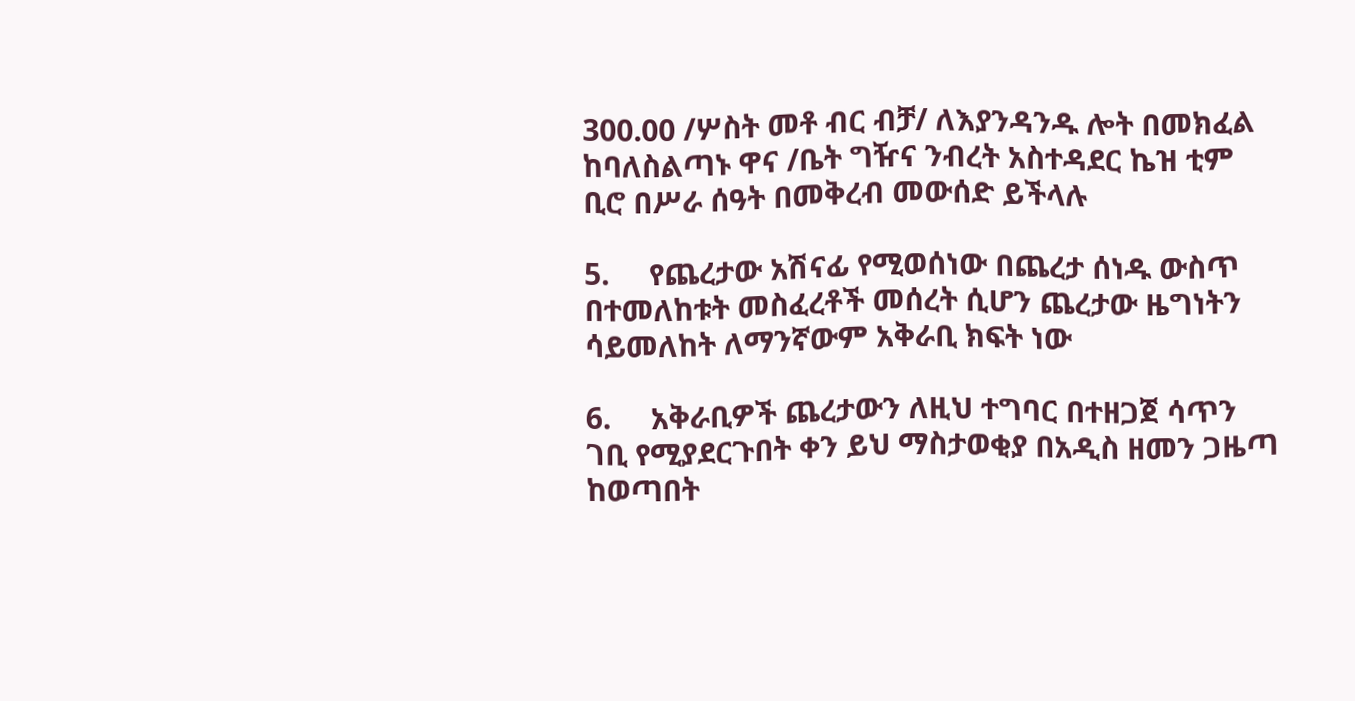300.00 /ሦስት መቶ ብር ብቻ/ ለእያንዳንዱ ሎት በመክፈል ከባለስልጣኑ ዋና /ቤት ግዥና ንብረት አስተዳደር ኬዝ ቲም ቢሮ በሥራ ሰዓት በመቅረብ መውሰድ ይችላሉ

5.     የጨረታው አሽናፊ የሚወሰነው በጨረታ ሰነዱ ውስጥ በተመለከቱት መስፈረቶች መሰረት ሲሆን ጨረታው ዜግነትን ሳይመለከት ለማንኛውም አቅራቢ ክፍት ነው

6.     አቅራቢዎች ጨረታውን ለዚህ ተግባር በተዘጋጀ ሳጥን ገቢ የሚያደርጉበት ቀን ይህ ማስታወቂያ በአዲስ ዘመን ጋዜጣ ከወጣበት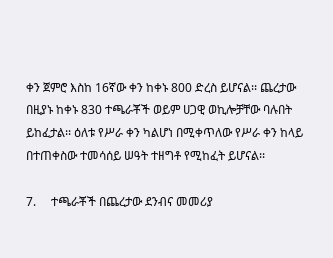ቀን ጀምሮ እስከ 16ኛው ቀን ከቀኑ 800 ድረስ ይሆናል፡፡ ጨረታው በዚያኑ ከቀኑ 830 ተጫራቾች ወይም ሀጋዊ ወኪሎቻቸው ባሉበት ይከፈታል፡፡ ዕለቱ የሥራ ቀን ካልሆነ በሚቀጥለው የሥራ ቀን ከላይ በተጠቀስው ተመሳሰይ ሠዓት ተዘግቶ የሚከፈት ይሆናል፡፡

7.     ተጫራቾች በጨረታው ደንብና መመሪያ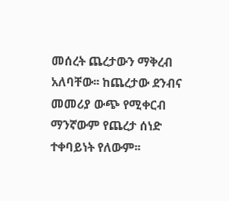መሰረት ጨረታውን ማቅረብ አለባቸው፡፡ ከጨረታው ደንብና መመሪያ ውጭ የሚቀርብ ማንኛውም የጨረታ ሰነድ ተቀባይነት የለውም፡፡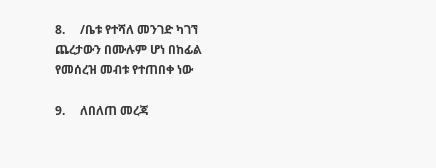8.     /ቤቱ የተሻለ መንገድ ካገኘ ጨረታውን በሙሉም ሆነ በከፊል የመሰረዝ መብቱ የተጠበቀ ነው

9.     ለበለጠ መረጃ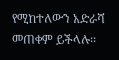የሚከተለውን አድራሻ መጠቀም ይችላሉ፡፡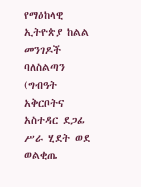የማዕከላዊ ኢትዮጵያ ከልል መንገዶች ባለስልጣን (ግብዓት አቅርቦትና አስተዳር ደጋፊ ሥራ ሂደት ወደ ወልቂጤ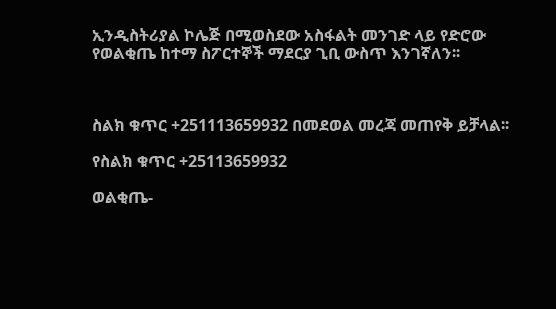ኢንዲስትሪያል ኮሌጅ በሚወስደው አስፋልት መንገድ ላይ የድሮው የወልቂጤ ከተማ ስፖርተኞች ማደርያ ጊቢ ውስጥ እንገኛለን፡፡



ስልክ ቁጥር +251113659932 በመደወል መረጃ መጠየቅ ይቻላል፡፡

የስልክ ቁጥር +25113659932

ወልቂጤ-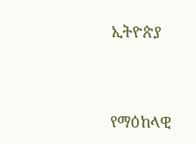ኢትዮጵያ



የማዕከላዊ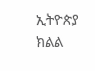ኢትዮጵያ ክልል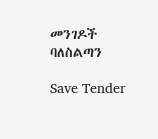መንገዶች ባለስልጣን

Save Tender